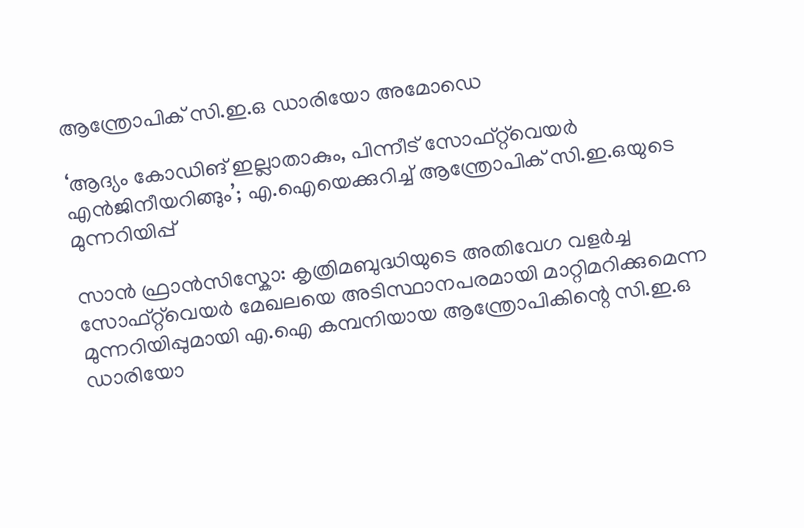ആന്ത്രോപിക് സി.ഇ.ഒ ഡാരിയോ അമോഡെ

‘ആദ്യം കോഡിങ് ഇല്ലാതാകും, പിന്നീട് സോഫ്റ്റ്‌വെയർ എൻജിനീയറിങ്ങും’; എ.ഐയെക്കുറിച്ച് ആന്ത്രോപിക് സി.ഇ.ഒയുടെ മുന്നറിയിപ്പ്

സാൻ ഫ്രാൻസിസ്കോ: കൃത്രിമബുദ്ധിയുടെ അതിവേഗ വളർച്ച സോഫ്റ്റ്‌വെയർ മേഖലയെ അടിസ്ഥാനപരമായി മാറ്റിമറിക്കുമെന്ന മുന്നറിയിപ്പുമായി എ.ഐ കമ്പനിയായ ആന്ത്രോപികിന്റെ സി.ഇ.ഒ ഡാരിയോ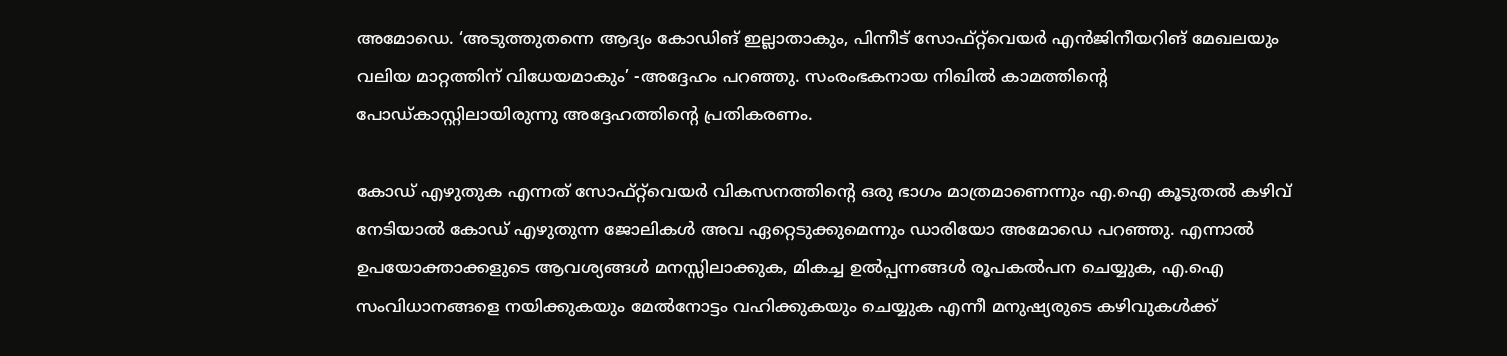അമോഡെ. ‘അടുത്തുതന്നെ ആദ്യം കോഡിങ് ഇല്ലാതാകും, പിന്നീട് സോഫ്റ്റ്‌വെയർ എൻജിനീയറിങ് മേഖലയും വലിയ മാറ്റത്തിന് വിധേയമാകും’ -അദ്ദേഹം പറഞ്ഞു. സംരംഭകനായ നിഖിൽ കാമത്തിന്റെ പോഡ്കാസ്റ്റിലായിരുന്നു അദ്ദേഹത്തിന്റെ പ്രതികരണം.

കോഡ് എഴുതുക എന്നത് സോഫ്റ്റ്‌വെയർ വികസനത്തിന്റെ ഒരു ഭാഗം മാത്രമാണെന്നും എ.ഐ കൂടുതൽ കഴിവ് നേടിയാൽ കോഡ് എഴുതുന്ന ജോലികൾ അവ ഏറ്റെടുക്കുമെന്നും ഡാരിയോ അമോഡെ പറഞ്ഞു. എന്നാൽ ഉപയോക്താക്കളുടെ ആവശ്യങ്ങൾ മനസ്സിലാക്കുക, മികച്ച ഉൽപ്പന്നങ്ങൾ രൂപകൽപന ചെയ്യുക, എ.ഐ സംവിധാനങ്ങളെ നയിക്കുകയും മേൽനോട്ടം വഹിക്കുകയും ചെയ്യുക എന്നീ മനുഷ്യരുടെ കഴിവുകൾക്ക്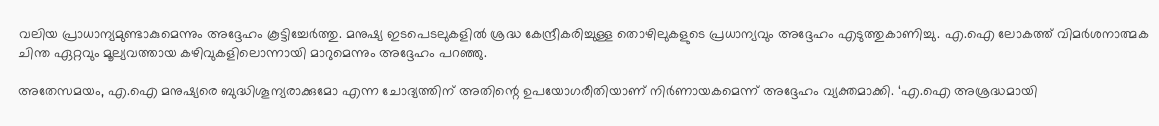വലിയ പ്രാധാന്യമുണ്ടാകുമെന്നും അദ്ദേഹം കൂട്ടിച്ചേർത്തു. മനുഷ്യ ഇടപെടലുകളിൽ ശ്രദ്ധ കേന്ദ്രീകരിച്ചുള്ള തൊഴിലുകളുടെ പ്രധാന്യവും അദ്ദേഹം എടുത്തുകാണിച്ചു. എ.ഐ ലോകത്ത് വിമർശനാത്മക ചിന്ത ഏറ്റവും മൂല്യവത്തായ കഴിവുകളിലൊന്നായി മാറുമെന്നും അദ്ദേഹം പറഞ്ഞു.

അതേസമയം, എ.ഐ മനുഷ്യരെ ബുദ്ധിശൂന്യരാക്കുമോ എന്ന ചോദ്യത്തിന് അതിന്റെ ഉപയോഗരീതിയാണ് നിർണായകമെന്ന് അദ്ദേഹം വ്യക്തമാക്കി. ‘എ.ഐ അശ്രദ്ധമായി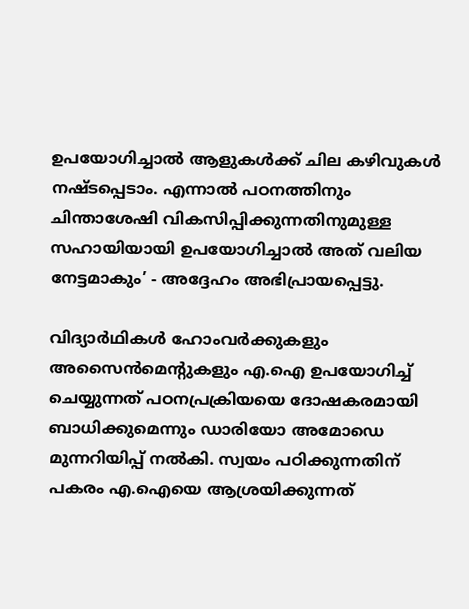ഉപയോഗിച്ചാൽ ആളുകൾക്ക് ചില കഴിവുകൾ നഷ്ടപ്പെടാം. എന്നാൽ പഠനത്തിനും ചിന്താശേഷി വികസിപ്പിക്കുന്നതിനുമുള്ള സഹായിയായി ഉപയോഗിച്ചാൽ അത് വലിയ നേട്ടമാകും’ - അദ്ദേഹം അഭിപ്രായപ്പെട്ടു.

വിദ്യാർഥികൾ ഹോംവർക്കുകളും അസൈൻമെന്റുകളും എ.ഐ ഉപയോഗിച്ച് ചെയ്യുന്നത് പഠനപ്രക്രിയയെ ദോഷകരമായി ബാധിക്കുമെന്നും ഡാരിയോ അമോഡെ മുന്നറിയിപ്പ് നൽകി. സ്വയം പഠിക്കുന്നതിന് പകരം എ.ഐയെ ആശ്രയിക്കുന്നത്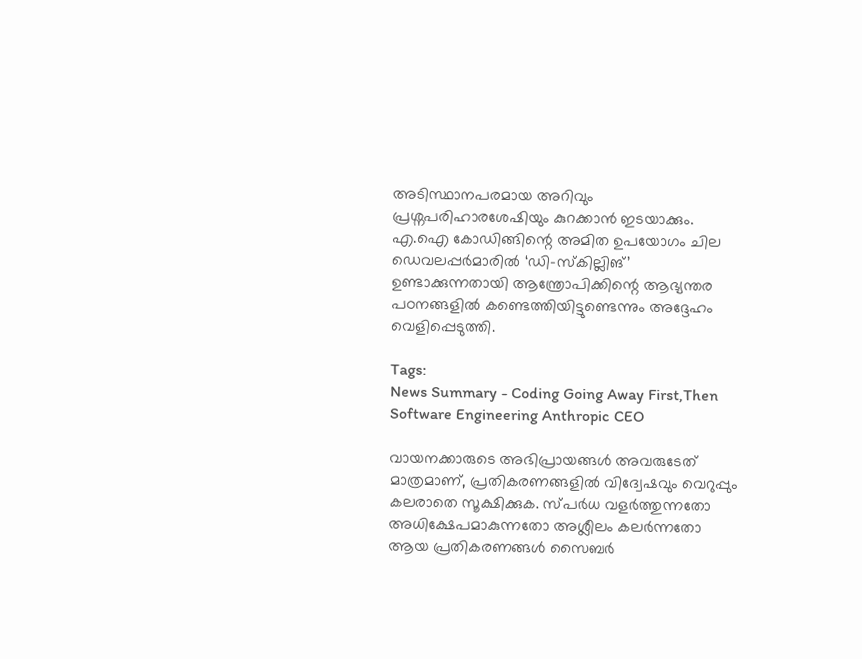അടിസ്ഥാനപരമായ അറിവും പ്രശ്നപരിഹാരശേഷിയും കുറക്കാൻ ഇടയാക്കും. എ.ഐ കോഡിങ്ങിന്റെ അമിത ഉപയോഗം ചില ഡെവലപ്പർമാരിൽ ‘ഡി-സ്കില്ലിങ്’ ഉണ്ടാക്കുന്നതായി ആന്ത്രോപിക്കിന്റെ ആഭ്യന്തര പഠനങ്ങളിൽ കണ്ടെത്തിയിട്ടുണ്ടെന്നും അദ്ദേഹം വെളിപ്പെടുത്തി.

Tags:
News Summary - Coding Going Away First,Then Software Engineering Anthropic CEO

വായനക്കാരുടെ അഭിപ്രായങ്ങള്‍ അവരുടേത് മാത്രമാണ്, പ്രതികരണങ്ങളിൽ വിദ്വേഷവും വെറുപ്പും കലരാതെ സൂക്ഷിക്കുക. സ്പർധ വളർത്തുന്നതോ അധിക്ഷേപമാകുന്നതോ അശ്ലീലം കലർന്നതോ ആയ പ്രതികരണങ്ങൾ സൈബർ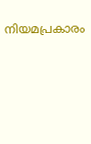നിയമപ്രകാരം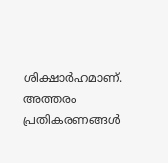ശിക്ഷാർഹമാണ്. അത്തരം പ്രതികരണങ്ങൾ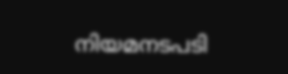നിയമനടപടി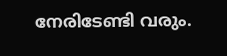നേരിടേണ്ടി വരും.